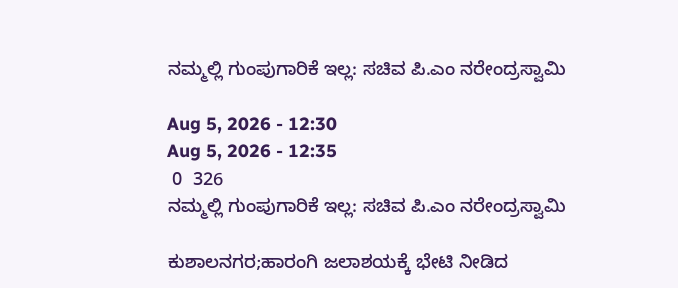ನಮ್ಮಲ್ಲಿ ಗುಂಪುಗಾರಿಕೆ ಇಲ್ಲ: ಸಚಿವ ಪಿ.ಎಂ‌ ನರೇಂದ್ರಸ್ವಾಮಿ

Aug 5, 2026 - 12:30
Aug 5, 2026 - 12:35
 0  326
ನಮ್ಮಲ್ಲಿ ಗುಂಪುಗಾರಿಕೆ ಇಲ್ಲ: ಸಚಿವ ಪಿ.ಎಂ‌ ನರೇಂದ್ರಸ್ವಾಮಿ

ಕುಶಾಲನಗರ;ಹಾರಂಗಿ ಜಲಾಶಯಕ್ಕೆ ಭೇಟಿ ನೀಡಿದ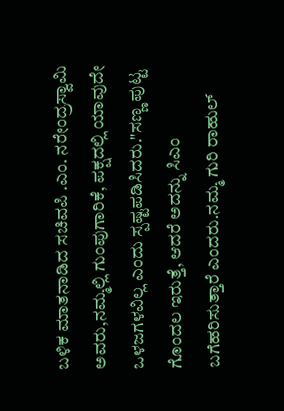ಬಳಿಕ ಮಾತನಾಡಿದ ಸಚಿವಪಿ .ಎಂ. ನರೇಂದ್ರಸ್ವಾಮಿ ಅವರು,ನಮ್ಮಲ್ಲಿ ಗುಂಪುಗಾರಿಕೆ, ಪಕ್ಷದಲ್ಲಿ ಯಾವುದೇ ಒಳಜಗಳವಿಲ್ಲ ಎಂದು ಸ್ಪಷ್ಟಪಡಿಸಿದರು."ಸಣ್ಣ ಪುಟ್ಟ ಗೊಂದಲ ಇರುತ್ತೆ, ಆದರೆ ಅದನ್ನು ಸಿಎಂ ಬಗೆಹರಿಸುತ್ತಾರೆ ಎಂದರು.ನಮ್ಮ ಗುರಿ ರಾಹುಲ್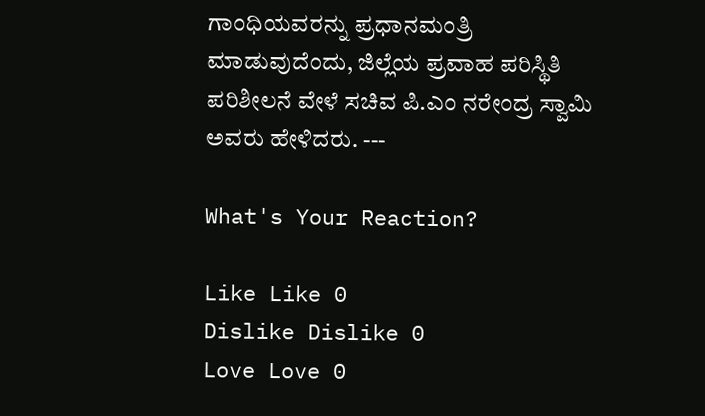ಗಾಂಧಿಯವರನ್ನು ಪ್ರಧಾನಮಂತ್ರಿ ಮಾಡುವುದೆಂದು, ಜಿಲ್ಲೆಯ ಪ್ರವಾಹ ಪರಿಸ್ಥಿತಿ ಪರಿಶೀಲನೆ ವೇಳೆ ಸಚಿವ ಪಿ.ಎಂ‌ ನರೇಂದ್ರ ಸ್ವಾಮಿ ಅವರು ಹೇಳಿದರು. ---

What's Your Reaction?

Like Like 0
Dislike Dislike 0
Love Love 0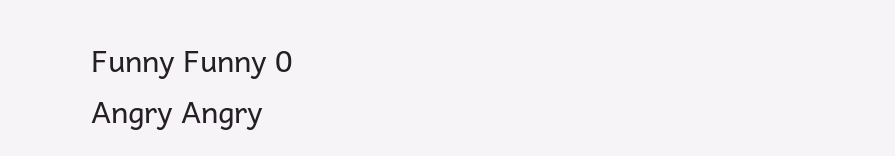Funny Funny 0
Angry Angry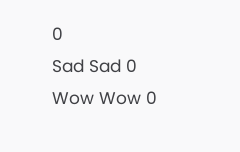0
Sad Sad 0
Wow Wow 0